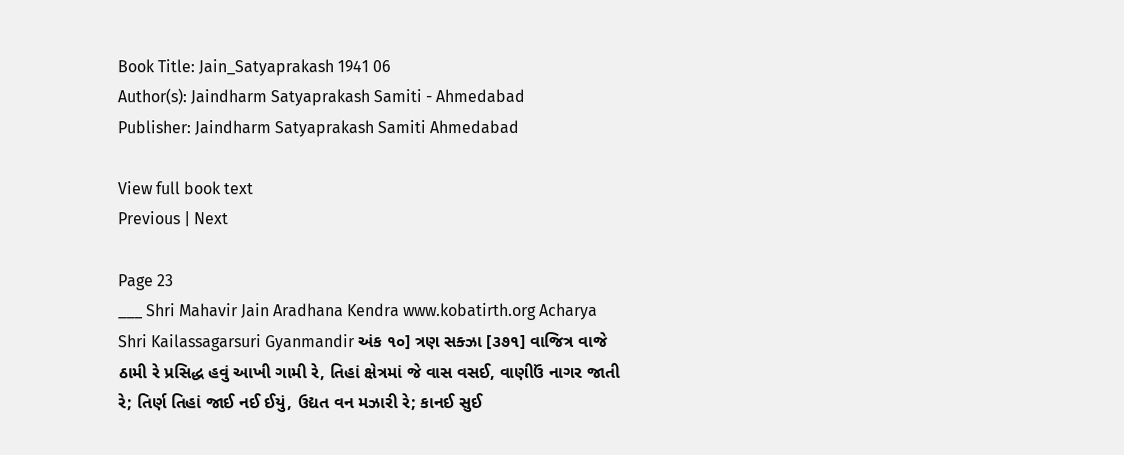Book Title: Jain_Satyaprakash 1941 06
Author(s): Jaindharm Satyaprakash Samiti - Ahmedabad
Publisher: Jaindharm Satyaprakash Samiti Ahmedabad

View full book text
Previous | Next

Page 23
___ Shri Mahavir Jain Aradhana Kendra www.kobatirth.org Acharya Shri Kailassagarsuri Gyanmandir અંક ૧૦] ત્રણ સક્ઝા [૩૭૧] વાજિત્ર વાજે ઠામી રે પ્રસિદ્ધ હવું આખી ગામી રે, તિહાં ક્ષેત્રમાં જે વાસ વસઈ, વાણીઉં નાગર જાતી રે; તિર્ણ તિહાં જાઈ નઈ ઈયું, ઉદ્યત વન મઝારી રે; કાનઈ સુઈ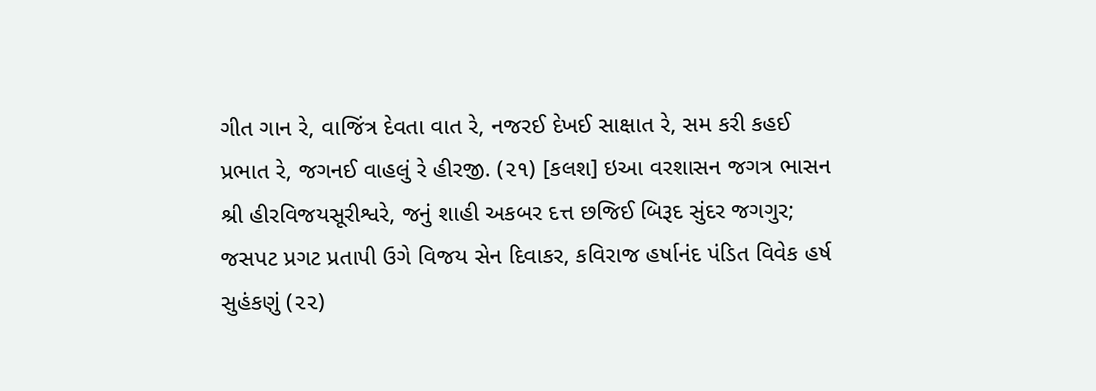ગીત ગાન રે, વાજિંત્ર દેવતા વાત રે, નજરઈ દેખઈ સાક્ષાત રે, સમ કરી કહઈ પ્રભાત રે, જગનઈ વાહલું રે હીરજી. (૨૧) [કલશ] ઇઆ વરશાસન જગત્ર ભાસન શ્રી હીરવિજયસૂરીશ્વરે, જનું શાહી અકબર દત્ત છજિઈ બિરૂદ સુંદર જગગુર; જસપટ પ્રગટ પ્રતાપી ઉગે વિજય સેન દિવાકર, કવિરાજ હર્ષાનંદ પંડિત વિવેક હર્ષ સુહંકણું (૨૨)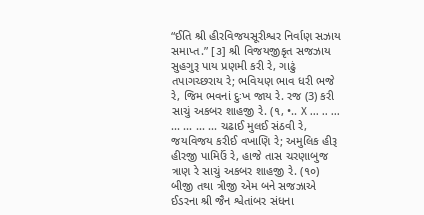“ઈતિ શ્રી હીરવિજયસૂરીશ્વર નિર્વાણ સઝાય સમાપ્ત.” [૩] શ્રી વિજયજીકૃત સજઝાય સુહગુરૂ પાય પ્રણમી કરી રે, ગાઢું તપાગચ્છરાય રે; ભવિયણ ભાવ ધરી ભજે રે, જિમ ભવનાં દુઃખ જાય રે. રજ (3) કરી સાચું અકબર શાહજી રે. (૧, •.. X ... .. ... ... ... ... ... ચઢાઈ મુલઈ સંઠવી રે, જયવિજય કરીઈ વખાણિ રે; અમુલિક હીરૂ હીરજી પામિઉં રે, હાજે તાસ ચરણાબુજ ત્રાણ રે સાચું અકબર શાહજી રે. (૧૦) બીજી તથા ત્રીજી એમ બને સજઝાએ ઈડરના શ્રી જૈન શ્વેતાંબર સંધના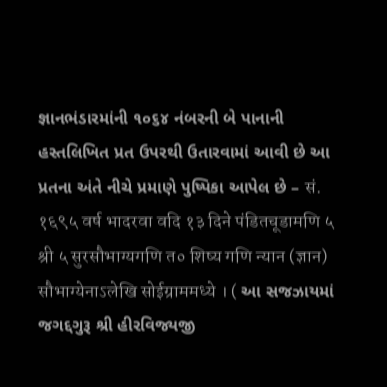જ્ઞાનભંડારમાંની ૧૦૬૪ નંબરની બે પાનાની હસ્તલિખિત પ્રત ઉપરથી ઉતારવામાં આવી છે આ પ્રતના અંતે નીચે પ્રમાણે પુષ્પિકા આપેલ છે – सं. १६९५ वर्ष भादरवा वदि १३ दिने पंडितचूडामणि ५ श्री ५ सुरसौभाग्यगणि त० शिष्य गणि न्यान (ज्ञान) सौभाग्येनाऽलेखि सोईग्राममध्ये । ( આ સજઝાયમાં જગદ્દગુરૂ શ્રી હીરવિજ્યજી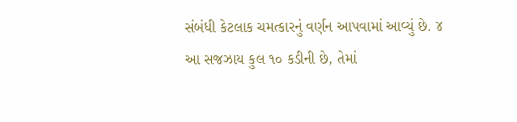સંબંધી કેટલાક ચમત્કારનું વર્ણન આપવામાં આવ્યું છે. ૪ આ સજઝાય કુલ ૧૦ કડીની છે, તેમાં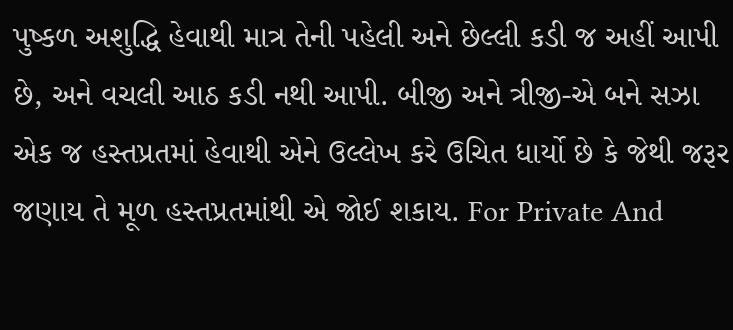પુષ્કળ અશુદ્ધિ હેવાથી માત્ર તેની પહેલી અને છેલ્લી કડી જ અહીં આપી છે, અને વચલી આઠ કડી નથી આપી. બીજી અને ત્રીજી-એ બને સઝા એક જ હસ્તપ્રતમાં હેવાથી એને ઉલ્લેખ કરે ઉચિત ધાર્યો છે કે જેથી જરૂર જણાય તે મૂળ હસ્તપ્રતમાંથી એ જોઈ શકાય. For Private And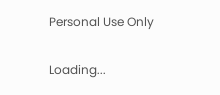Personal Use Only

Loading...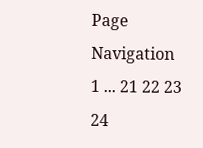Page Navigation
1 ... 21 22 23 24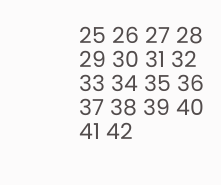25 26 27 28 29 30 31 32 33 34 35 36 37 38 39 40 41 42